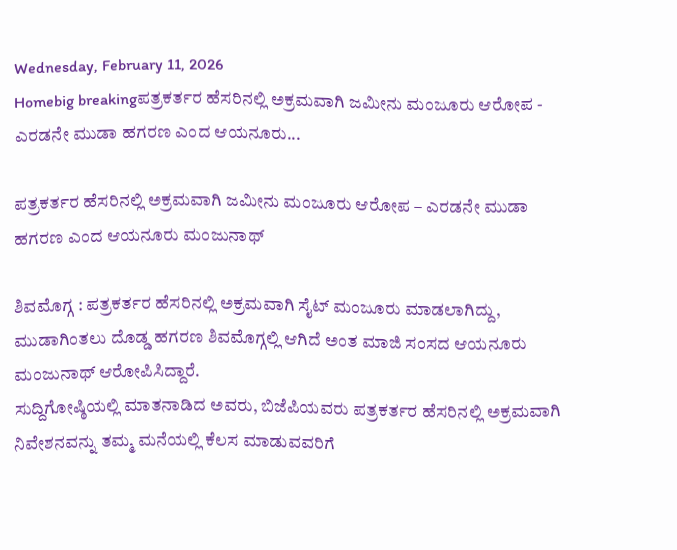Wednesday, February 11, 2026
Homebig breakingಪತ್ರಕರ್ತರ ಹೆಸರಿನಲ್ಲಿ ಅಕ್ರಮವಾಗಿ ಜಮೀನು ಮಂಜೂರು ಆರೋಪ - ಎರಡನೇ ಮುಡಾ ಹಗರಣ ಎಂದ ಆಯನೂರು...

ಪತ್ರಕರ್ತರ ಹೆಸರಿನಲ್ಲಿ ಅಕ್ರಮವಾಗಿ ಜಮೀನು ಮಂಜೂರು ಆರೋಪ – ಎರಡನೇ ಮುಡಾ ಹಗರಣ ಎಂದ ಆಯನೂರು ಮಂಜುನಾಥ್‌

ಶಿವಮೊಗ್ಗ : ಪತ್ರಕರ್ತರ ಹೆಸರಿನಲ್ಲಿ ಅಕ್ರಮವಾಗಿ ಸೈಟ್‌ ಮಂಜೂರು ಮಾಡಲಾಗಿದ್ದು, ಮುಡಾಗಿಂತಲು ದೊಡ್ಡ ಹಗರಣ ಶಿವಮೊಗ್ಗಲ್ಲಿ ಆಗಿದೆ ಅಂತ ಮಾಜಿ ಸಂಸದ ಆಯನೂರು ಮಂಜುನಾಥ್‌ ಆರೋಪಿಸಿದ್ದಾರೆ.
ಸುದ್ದಿಗೋಷ್ಠಿಯಲ್ಲಿ ಮಾತನಾಡಿದ ಅವರು, ಬಿಜೆಪಿಯವರು ಪತ್ರಕರ್ತರ ಹೆಸರಿನಲ್ಲಿ ಅಕ್ರಮವಾಗಿ ನಿವೇಶನವನ್ನು ತಮ್ಮ ಮನೆಯಲ್ಲಿ ಕೆಲಸ ಮಾಡುವವರಿಗೆ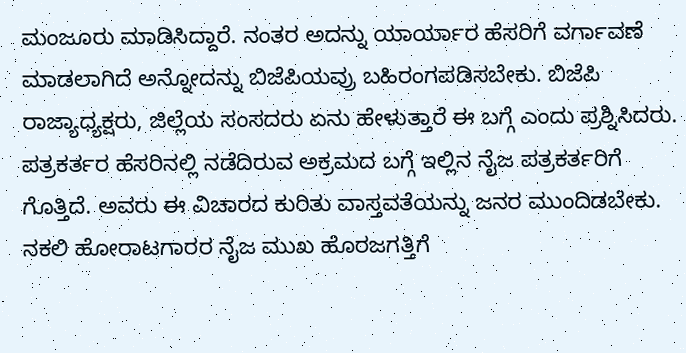ಮಂಜೂರು ಮಾಡಿಸಿದ್ದಾರೆ. ನಂತರ ಅದನ್ನು ಯಾರ್ಯಾರ ಹೆಸರಿಗೆ ವರ್ಗಾವಣೆ ಮಾಡಲಾಗಿದೆ ಅನ್ನೋದನ್ನು ಬಿಜೆಪಿಯವ್ರು ಬಹಿರಂಗಪಡಿಸಬೇಕು. ಬಿಜೆಪಿ ರಾಜ್ಯಾಧ್ಯಕ್ಷರು, ಜಿಲ್ಲೆಯ ಸಂಸದರು ಏನು ಹೇಳುತ್ತಾರೆ ಈ ಬಗ್ಗೆ ಎಂದು ಪ್ರಶ್ನಿಸಿದರು.
ಪತ್ರಕರ್ತರ ಹೆಸರಿನಲ್ಲಿ ನಡೆದಿರುವ ಅಕ್ರಮದ ಬಗ್ಗೆ ಇಲ್ಲಿನ ನೈಜ ಪತ್ರಕರ್ತರಿಗೆ ಗೊತ್ತಿದೆ. ಅವರು ಈ ವಿಚಾರದ ಕುರಿತು ವಾಸ್ತವತೆಯನ್ನು ಜನರ ಮುಂದಿಡಬೇಕು. ನಕಲಿ ಹೋರಾಟಗಾರರ ನೈಜ ಮುಖ ಹೊರಜಗತ್ತಿಗೆ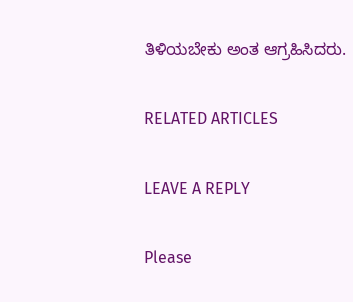ತಿಳಿಯಬೇಕು ಅಂತ ಆಗ್ರಹಿಸಿದರು.

RELATED ARTICLES

LEAVE A REPLY

Please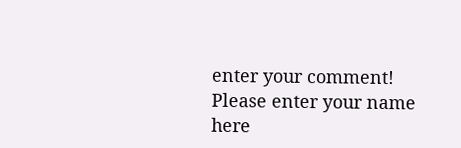enter your comment!
Please enter your name here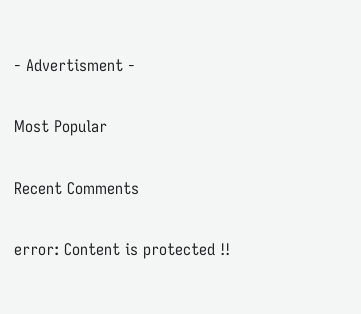- Advertisment -

Most Popular

Recent Comments

error: Content is protected !!